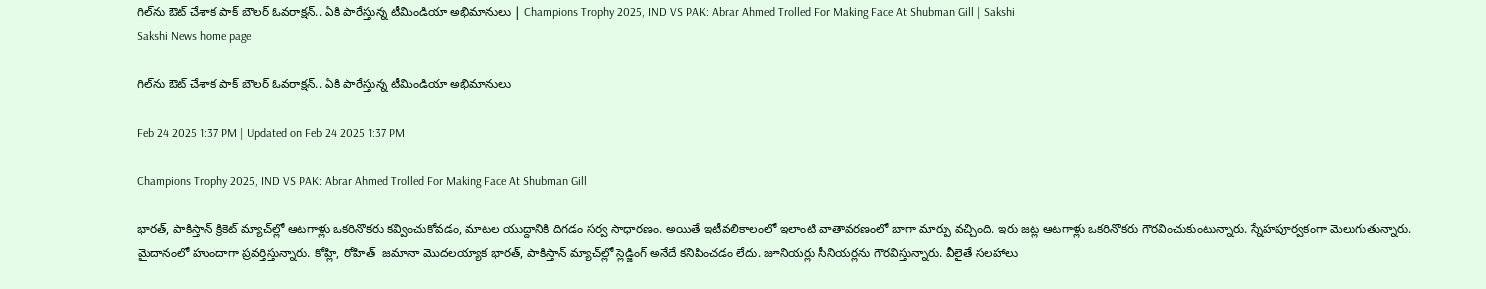గిల్‌ను ఔట్‌ చేశాక పాక్‌ బౌలర్‌ ఓవరాక్షన్‌.. ఏకి పారేస్తున్న టీమిండియా అభిమానులు | Champions Trophy 2025, IND VS PAK: Abrar Ahmed Trolled For Making Face At Shubman Gill | Sakshi
Sakshi News home page

గిల్‌ను ఔట్‌ చేశాక పాక్‌ బౌలర్‌ ఓవరాక్షన్‌.. ఏకి పారేస్తున్న టీమిండియా అభిమానులు

Feb 24 2025 1:37 PM | Updated on Feb 24 2025 1:37 PM

Champions Trophy 2025, IND VS PAK: Abrar Ahmed Trolled For Making Face At Shubman Gill

భారత్‌, పాకిస్తాన్‌ క్రికెట్‌ మ్యాచ్‌ల్లో ఆటగాళ్లు ఒకరినొకరు కవ్వించుకోవడం, మాటల యుద్దానికి దిగడం సర్వ సాధారణం. అయితే ఇటీవలికాలంలో ఇలాంటి వాతావరణంలో బాగా మార్పు వచ్చింది. ఇరు జట్ల ఆటగాళ్లు ఒకరినొకరు గౌరవించుకుంటున్నారు. స్నేహపూర్వకంగా మెలుగుతున్నారు. మైదానంలో హుందాగా ప్రవర్తిస్తున్నారు. కోహ్లి, రోహిత్‌  జమానా మొదలయ్యాక భారత్‌, పాకిస్తాన్‌ మ్యాచ్‌ల్లో స్లెడ్జింగ్‌ అనేదే కనిపించడం లేదు. జూనియర్లు సీనియర్లను గౌరవిస్తున్నారు. వీలైతే సలహాలు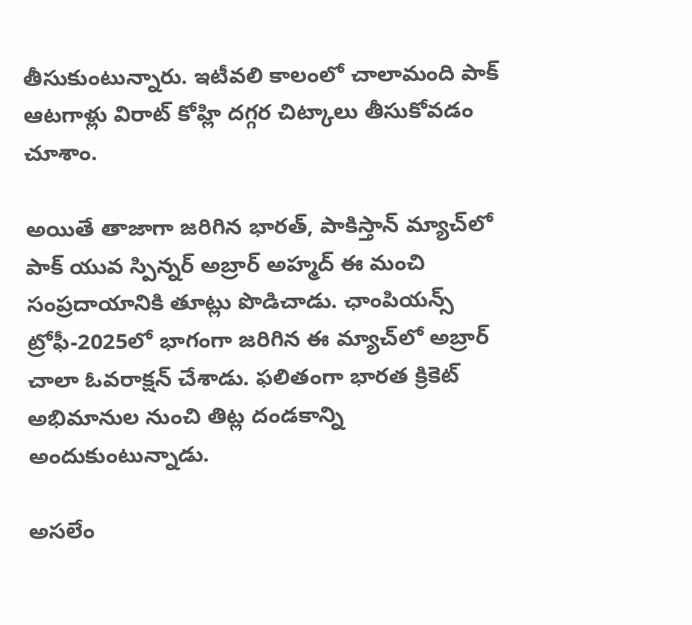తీసుకుంటున్నారు. ఇటీవలి కాలంలో చాలామంది పాక్‌ ఆటగాళ్లు విరాట్‌ కోహ్లి దగ్గర చిట్కాలు తీసుకోవడం చూశాం.

అయితే తాజాగా జరిగిన భారత్‌, పాకిస్తాన్‌ మ్యాచ్‌లో పాక్‌ యువ స్పిన్నర్‌ అబ్రార్‌ అహ్మద్‌ ఈ మంచి సంప్రదాయానికి తూట్లు పొడిచాడు. ఛాంపియన్స్‌ ట్రోఫీ-2025లో భాగంగా జరిగిన ఈ మ్యాచ్‌లో అబ్రార్‌ చాలా ఓవరాక్షన్‌ చేశాడు. ఫలితంగా భారత క్రికెట్‌ అభిమానుల నుంచి తిట్ల దండకాన్ని అందుకుంటున్నాడు.

అసలేం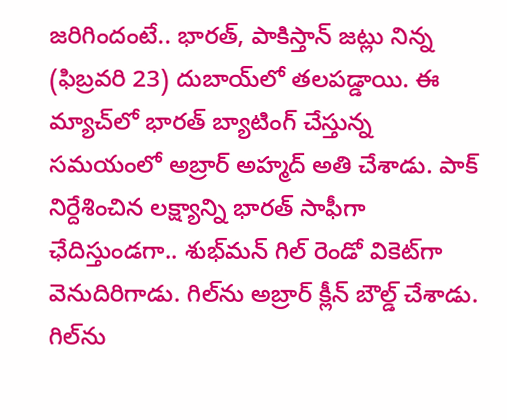జరిగిందంటే.. భారత్‌, పాకిస్తాన్‌ జట్లు నిన్న (ఫిబ్రవరి 23) దుబాయ్‌లో తలపడ్డాయి. ఈ మ్యాచ్‌లో భారత్‌ బ్యాటింగ్‌ చేస్తున్న సమయంలో అబ్రార్‌ అహ్మద్‌ అతి చేశాడు. పాక్‌ నిర్దేశించిన లక్ష్యాన్ని భారత్‌ సాఫీగా ఛేదిస్తుండగా.. శుభ్‌మన్‌ గిల్‌ రెండో వికెట్‌గా వెనుదిరిగాడు. గిల్‌ను అబ్రార్‌ క్లీన్‌ బౌల్డ్‌ చేశాడు. గిల్‌ను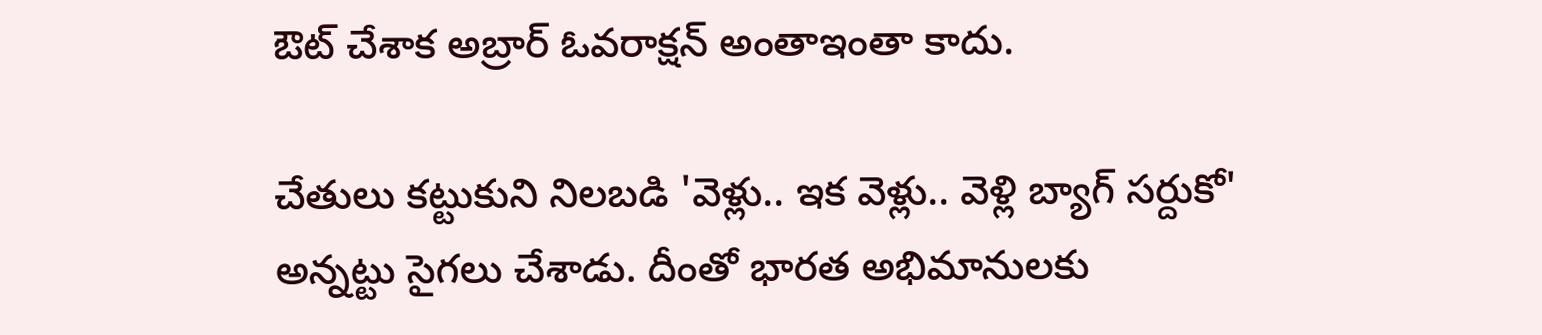ఔట్‌ చేశాక అబ్రార్‌ ఓవరాక్షన్‌ అంతాఇంతా కాదు.

చేతులు కట్టుకుని నిలబడి 'వెళ్లు.. ఇక వెళ్లు.. వెళ్లి బ్యాగ్ సర్దుకో' అన్నట్టు సైగలు చేశాడు. దీంతో భారత అభిమానులకు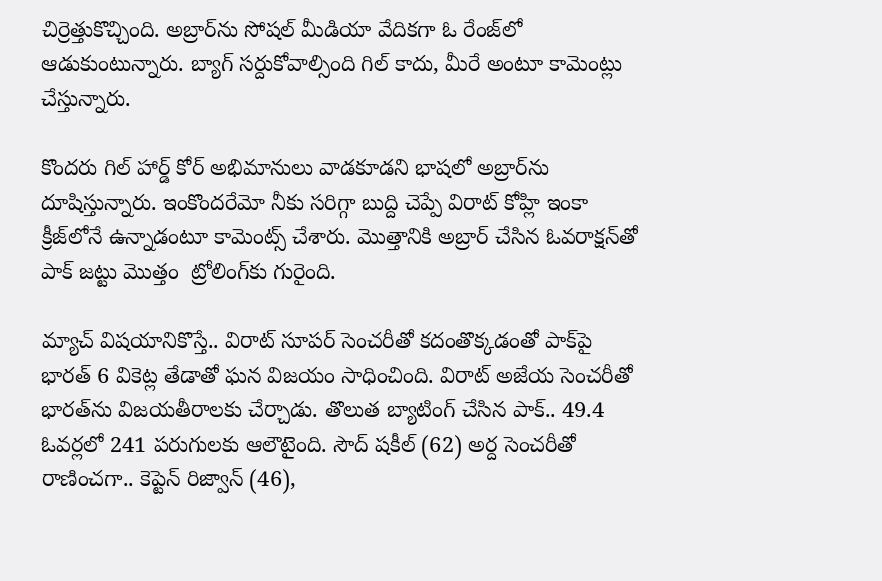చిర్రెత్తుకొచ్చింది. అబ్రార్‌ను సోషల్‌ మీడియా వేదికగా ఓ రేంజ్‌లో  ఆడుకుంటున్నారు. బ్యాగ్‌ సర్దుకోవాల్సింది గిల్‌ కాదు, మీరే అంటూ కామెంట్లు చేస్తున్నారు.

కొందరు గిల్‌ హార్డ్‌ కోర్‌ అభిమానులు వాడకూడని భాషలో అబ్రార్‌ను దూషిస్తున్నారు. ఇంకొందరేమో నీకు సరిగ్గా బుద్ది చెప్పే విరాట్‌ కోహ్లి ఇంకా క్రీజ్‌లోనే ఉన్నాడంటూ కామెంట్స్‌ చేశారు. మొత్తానికి అబ్రార్‌ చేసిన ఓవరాక్షన్‌తో పాక్‌ జట్టు మొత్తం  ట్రోలింగ్‌కు గురైంది.

మ్యాచ్‌ విషయానికొస్తే.. విరాట్‌ సూపర్‌ సెంచరీతో కదంతొక్కడంతో పాక్‌పై భారత్‌ 6 వికెట్ల తేడాతో ఘన విజయం సాధించింది. విరాట్‌ అజేయ సెంచరీతో భారత్‌ను విజయతీరాలకు చేర్చాడు. తొలుత బ్యాటింగ్‌ చేసిన పాక్‌.. 49.4 ఓవర్లలో 241 పరుగులకు ఆలౌటైంది. సౌద్‌ షకీల్‌ (62) అర్ద సెంచరీతో రాణించగా.. కెప్టెన్‌ రిజ్వాన్‌ (46),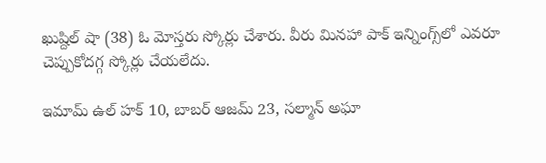ఖుష్దిల్‌ షా (38) ఓ మోస్తరు స్కోర్లు చేశారు. వీరు మినహా పాక్‌ ఇన్నింగ్స్‌లో ఎవరూ చెప్పుకోదగ్గ స్కోర్లు చేయలేదు.

ఇమామ్‌ ఉల్‌ హక్‌ 10, బాబర్‌ ఆజమ్‌ 23, సల్మాన్‌ అఘా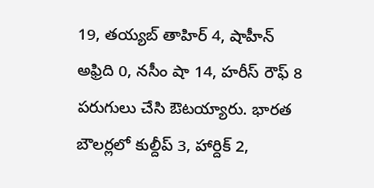19, తయ్యబ్‌ తాహిర్‌ 4, షాహీన్‌ అఫ్రిది 0, నసీం షా 14, హరీస్‌ రౌఫ్‌ 8 పరుగులు చేసి ఔటయ్యారు. భారత బౌలర్లలో కుల్దీప్‌ 3, హార్దిక్‌ 2,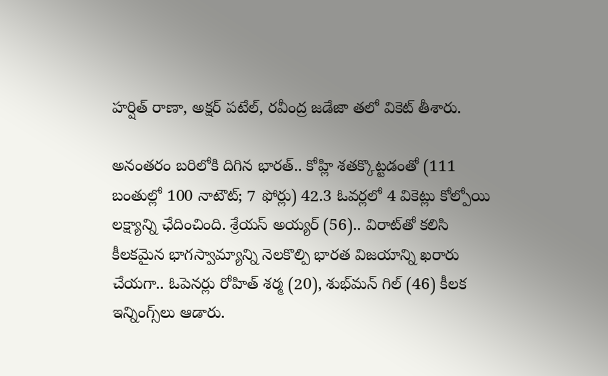హర్షిత్‌ రాణా, అక్షర్‌ పటేల్‌, రవీంద్ర జడేజా తలో వికెట్‌ తీశారు.

అనంతరం బరిలోకి దిగిన భారత్‌.. కోహ్లి శతక్కొట్టడంతో (111 బంతుల్లో 100 నాటౌట్‌; 7 ఫోర్లు) 42.3 ఓవర్లలో 4 వికెట్లు కోల్పోయి లక్ష్యాన్ని ఛేదించింది. శ్రేయస్‌ అయ్యర్‌ (56).. విరాట్‌తో కలిసి కీలకమైన భాగస్వామ్యాన్ని నెలకొల్పి భారత విజయాన్ని ఖరారు చేయగా.. ఓపెనర్లు రోహిత్‌ శర్మ (20), శుభ్‌మన్‌ గిల్‌ (46) కీలక ఇన్నింగ్స్‌లు ఆడారు.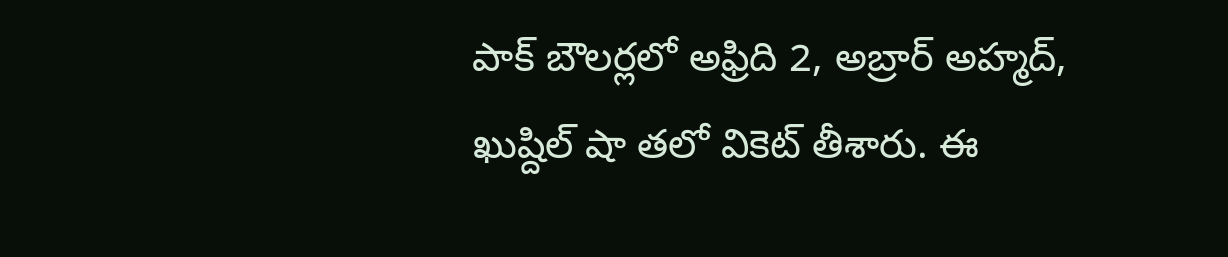పాక్‌ బౌలర్లలో అఫ్రిది 2, అబ్రార్‌ అహ్మద్‌, ఖుష్దిల్‌ షా తలో వికెట్‌ తీశారు. ఈ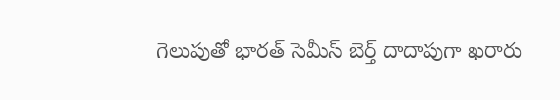గెలుపుతో భారత్‌ సెమీస్‌ బెర్త్‌ దాదాపుగా ఖరారు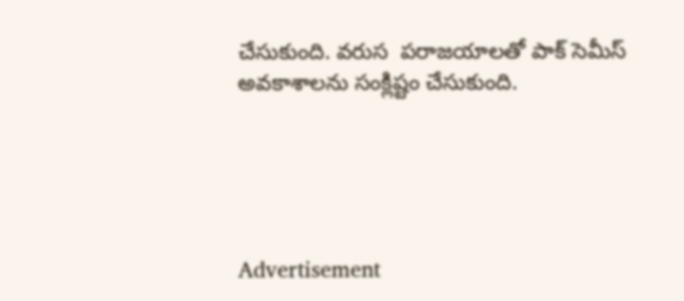చేసుకుంది. వరుస  పరాజయాలతో పాక్‌ సెమీస్‌ అవకాశాలను సంక్లిష్టం చేసుకుంది.





Advertisement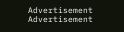Advertisement
Advertisement